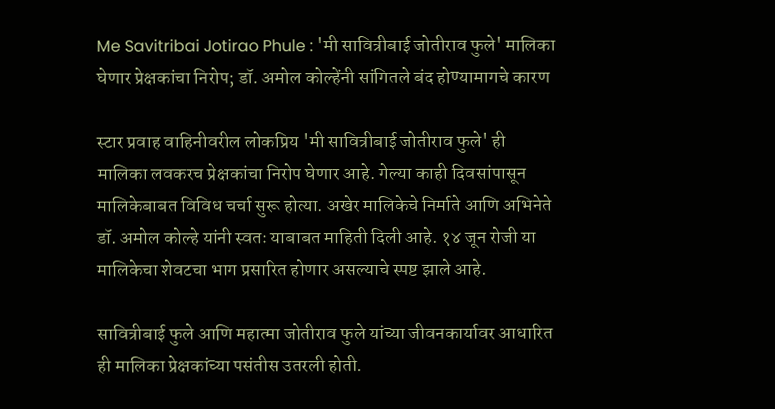Me Savitribai Jotirao Phule : 'मी सावित्रीबाई जोतीराव फुले' मालिका घेणार प्रेक्षकांचा निरोप; डॉ. अमोल कोल्हेंनी सांगितले बंद होण्यामागचे कारण

स्टार प्रवाह वाहिनीवरील लोकप्रिय 'मी सावित्रीबाई जोतीराव फुले' ही मालिका लवकरच प्रेक्षकांचा निरोप घेणार आहे. गेल्या काही दिवसांपासून मालिकेबाबत विविध चर्चा सुरू होत्या. अखेर मालिकेचे निर्माते आणि अभिनेते डॉ. अमोल कोल्हे यांनी स्वतः याबाबत माहिती दिली आहे. १४ जून रोजी या मालिकेचा शेवटचा भाग प्रसारित होणार असल्याचे स्पष्ट झाले आहे.

सावित्रीबाई फुले आणि महात्मा जोतीराव फुले यांच्या जीवनकार्यावर आधारित ही मालिका प्रेक्षकांच्या पसंतीस उतरली होती.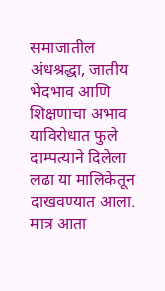समाजातील अंधश्रद्धा, जातीय भेदभाव आणि शिक्षणाचा अभाव याविरोधात फुले दाम्पत्याने दिलेला लढा या मालिकेतून दाखवण्यात आला. मात्र आता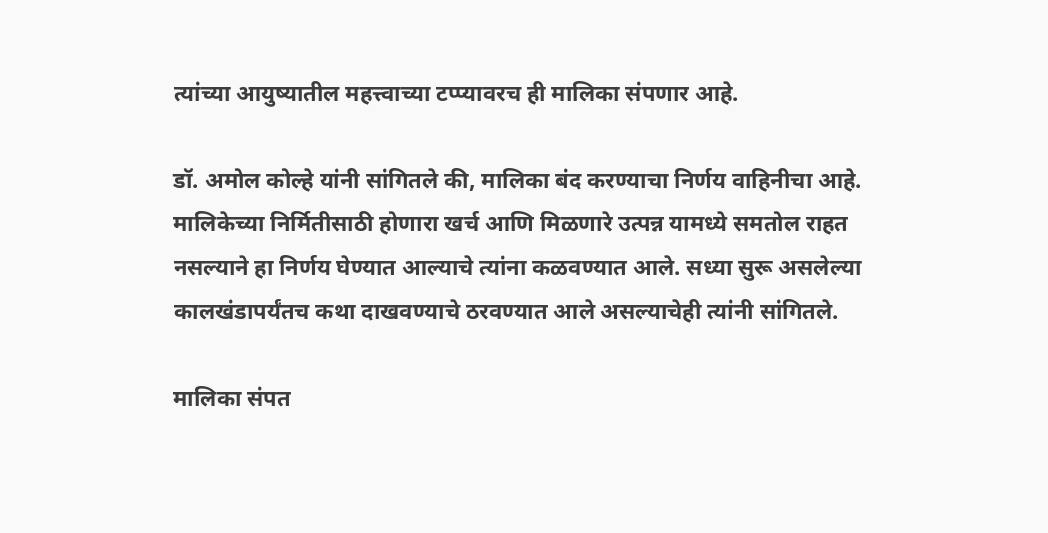त्यांच्या आयुष्यातील महत्त्वाच्या टप्प्यावरच ही मालिका संपणार आहे.

डॉ. अमोल कोल्हे यांनी सांगितले की, मालिका बंद करण्याचा निर्णय वाहिनीचा आहे. मालिकेच्या निर्मितीसाठी होणारा खर्च आणि मिळणारे उत्पन्न यामध्ये समतोल राहत नसल्याने हा निर्णय घेण्यात आल्याचे त्यांना कळवण्यात आले. सध्या सुरू असलेल्या कालखंडापर्यंतच कथा दाखवण्याचे ठरवण्यात आले असल्याचेही त्यांनी सांगितले.

मालिका संपत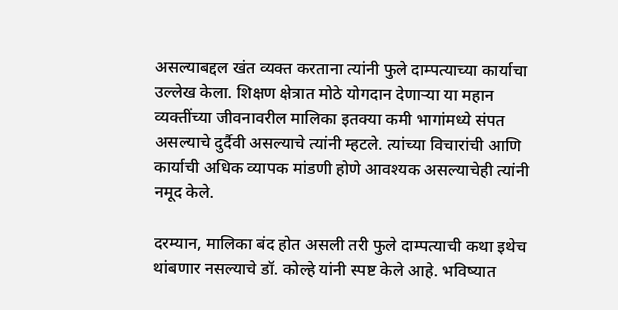असल्याबद्दल खंत व्यक्त करताना त्यांनी फुले दाम्पत्याच्या कार्याचा उल्लेख केला. शिक्षण क्षेत्रात मोठे योगदान देणाऱ्या या महान व्यक्तींच्या जीवनावरील मालिका इतक्या कमी भागांमध्ये संपत असल्याचे दुर्दैवी असल्याचे त्यांनी म्हटले. त्यांच्या विचारांची आणि कार्याची अधिक व्यापक मांडणी होणे आवश्यक असल्याचेही त्यांनी नमूद केले.

दरम्यान, मालिका बंद होत असली तरी फुले दाम्पत्याची कथा इथेच थांबणार नसल्याचे डॉ. कोल्हे यांनी स्पष्ट केले आहे. भविष्यात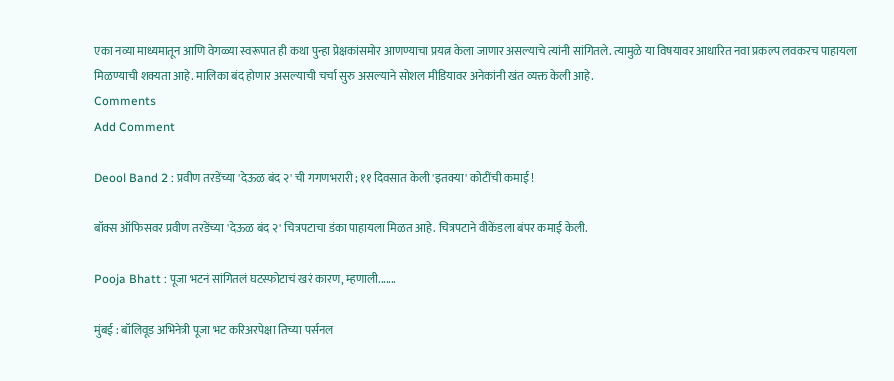एका नव्या माध्यमातून आणि वेगळ्या स्वरूपात ही कथा पुन्हा प्रेक्षकांसमोर आणण्याचा प्रयत्न केला जाणार असल्याचे त्यांनी सांगितले. त्यामुळे या विषयावर आधारित नवा प्रकल्प लवकरच पाहायला मिळण्याची शक्यता आहे. मालिका बंद होणार असल्याची चर्चा सुरु असल्याने सोशल मीडियावर अनेकांनी खंत व्यक्त केली आहे.
Comments
Add Comment

Deool Band 2 : प्रवीण तरडेंच्या 'देऊळ बंद २' ची गगणभरारी ; ११ दिवसात केली 'इतक्या' कोटींची कमाई !

बॉक्स ऑफिसवर प्रवीण तरडेंच्या 'देऊळ बंद २' चित्रपटाचा डंका पाहायला मिळत आहे. चित्रपटाने वीकेंडला बंपर कमाई केली.

Pooja Bhatt : पूजा भटनं सांगितलं घटस्फोटाचं खरं कारण, म्हणाली.......

मुंबई : बॉलिवूड अभिनेत्री पूजा भट करिअरपेक्षा तिच्या पर्सनल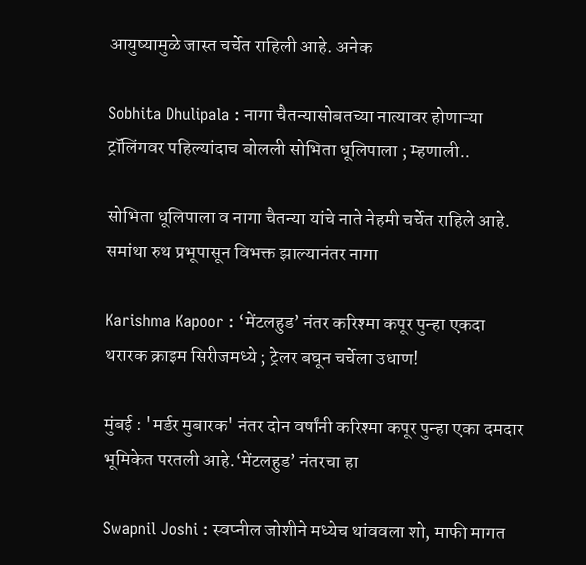आयुष्यामुळे जास्त चर्चेत राहिली आहे. अनेक

Sobhita Dhulipala : नागा चैतन्यासोबतच्या नात्यावर होणाऱ्या ट्रॉलिंगवर पहिल्यांदाच बोलली सोभिता धूलिपाला ; म्हणाली..

सोभिता धूलिपाला व नागा चैतन्या यांचे नाते नेहमी चर्चेत राहिले आहे. समांथा रुथ प्रभूपासून विभक्त झाल्यानंतर नागा

Karishma Kapoor : ‘मेंटलहुड’ नंतर करिश्मा कपूर पुन्हा एकदा थरारक क्राइम सिरीजमध्ये ; ट्रेलर बघून चर्चेला उधाण!

मुंबई : 'मर्डर मुबारक' नंतर दोन वर्षांनी करिश्मा कपूर पुन्हा एका दमदार भूमिकेत परतली आहे.‘मेंटलहुड’ नंतरचा हा

Swapnil Joshi : स्वप्नील जोशीने मध्येच थांववला शो, माफी मागत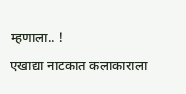म्हणाला.. !

एखाद्या नाटकात कलाकाराला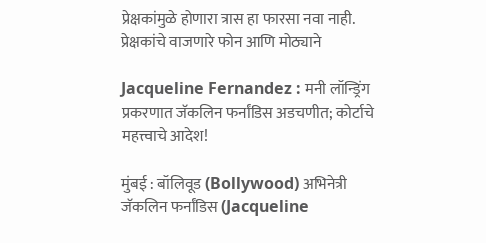प्रेक्षकांमुळे होणारा त्रास हा फारसा नवा नाही. प्रेक्षकांचे वाजणारे फोन आणि मोठ्याने

Jacqueline Fernandez : मनी लॉन्ड्रिंग प्रकरणात जॅकलिन फर्नांडिस अडचणीत; कोर्टाचे महत्त्वाचे आदेश!

मुंबई : बॉलिवूड (Bollywood) अभिनेत्री जॅकलिन फर्नांडिस (Jacqueline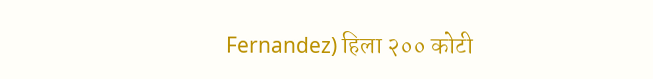Fernandez) हिला २०० कोटी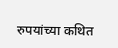रुपयांच्या कथित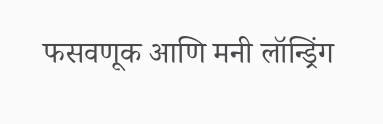फसवणूक आणि मनी लॉन्ड्रिंग